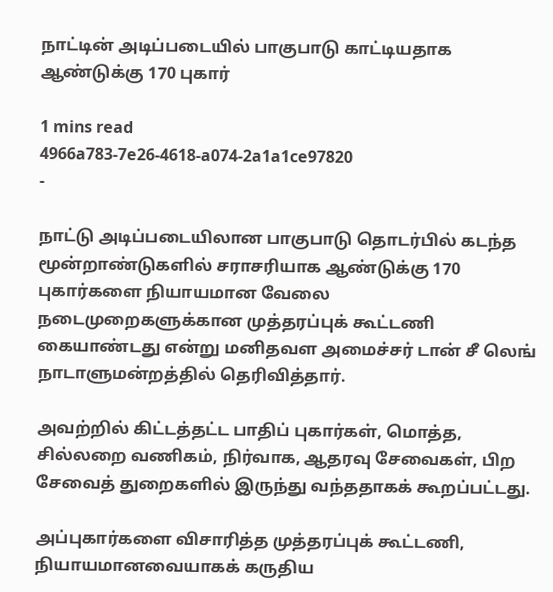நாட்டின் அடிப்படையில் பாகுபாடு காட்டியதாக ஆண்டுக்கு 170 புகார்

1 mins read
4966a783-7e26-4618-a074-2a1a1ce97820
-

நாட்டு அடிப்படையிலான பாகுபாடு தொடர்பில் கடந்த மூன்றாண்டுகளில் சராசரியாக ஆண்டுக்கு 170 புகார்களை நியாயமான வேலை நடைமுறைகளுக்கான முத்தரப்புக் கூட்டணி கையாண்டது என்று மனிதவள அமைச்சர் டான் சீ லெங் நாடாளுமன்றத்தில் தெரிவித்தார்.

அவற்றில் கிட்டத்தட்ட பாதிப் புகார்கள், மொத்த, சில்லறை வணிகம், நிர்வாக, ஆதரவு சேவைகள், பிற சேவைத் துறைகளில் இருந்து வந்ததாகக் கூறப்பட்டது.

அப்புகார்களை விசாரித்த முத்தரப்புக் கூட்டணி, நியாயமானவையாகக் கருதிய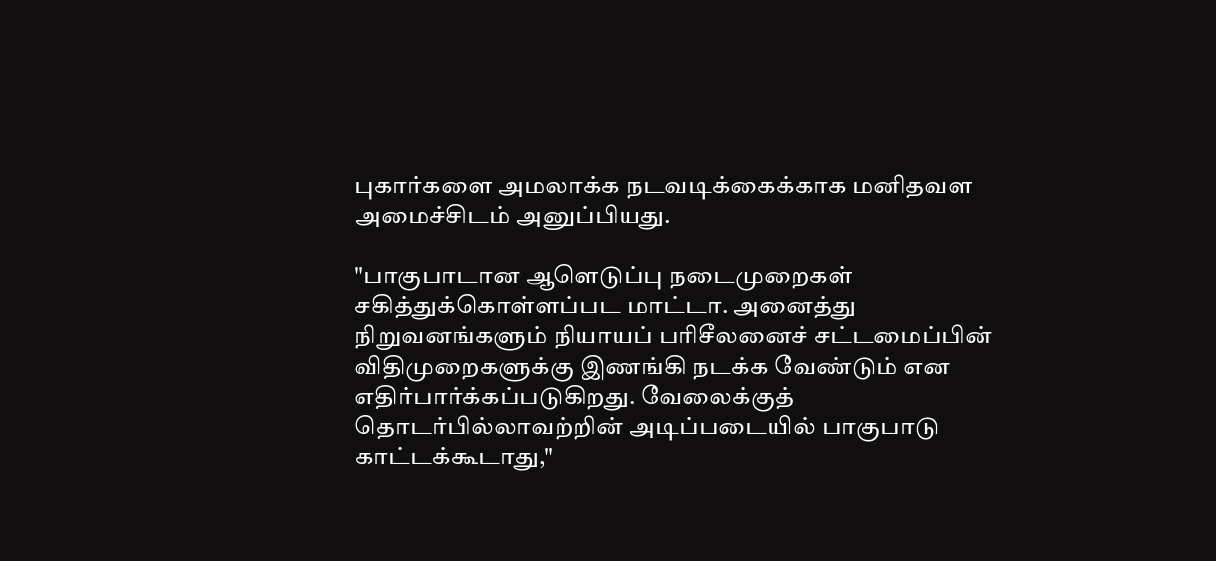புகார்களை அமலாக்க நடவடிக்கைக்காக மனிதவள அமைச்சிடம் அனுப்பியது.

"பாகுபாடான ஆளெடுப்பு நடைமுறைகள் சகித்துக்கொள்ளப்பட மாட்டா. அனைத்து நிறுவனங்களும் நியாயப் பரிசீலனைச் சட்டமைப்பின் விதிமுறைகளுக்கு இணங்கி நடக்க வேண்டும் என எதிர்பார்க்கப்படுகிறது. வேலைக்குத் தொடர்பில்லாவற்றின் அடிப்படையில் பாகுபாடு காட்டக்கூடாது,"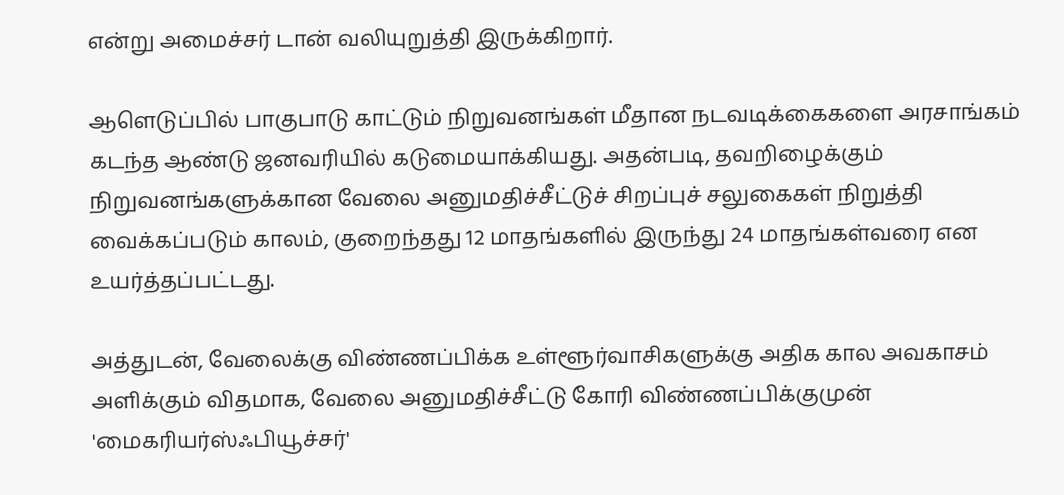என்று அமைச்சர் டான் வலியுறுத்தி இருக்கிறார்.

ஆளெடுப்பில் பாகுபாடு காட்டும் நிறுவனங்கள் மீதான நடவடிக்கைகளை அரசாங்கம் கடந்த ஆண்டு ஜனவரியில் கடுமையாக்கியது. அதன்படி, தவறிழைக்கும் நிறுவனங்களுக்கான வேலை அனுமதிச்சீட்டுச் சிறப்புச் சலுகைகள் நிறுத்தி வைக்கப்படும் காலம், குறைந்தது 12 மாதங்களில் இருந்து 24 மாதங்கள்வரை என உயர்த்தப்பட்டது.

அத்துடன், வேலைக்கு விண்ணப்பிக்க உள்ளூர்வாசிகளுக்கு அதிக கால அவகாசம் அளிக்கும் விதமாக, வேலை அனுமதிச்சீட்டு கோரி விண்ணப்பிக்குமுன் 'மைகரியர்ஸ்ஃபியூச்சர்'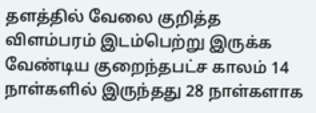தளத்தில் வேலை குறித்த விளம்பரம் இடம்பெற்று இருக்க வேண்டிய குறைந்தபட்ச காலம் 14 நாள்களில் இருந்தது 28 நாள்களாக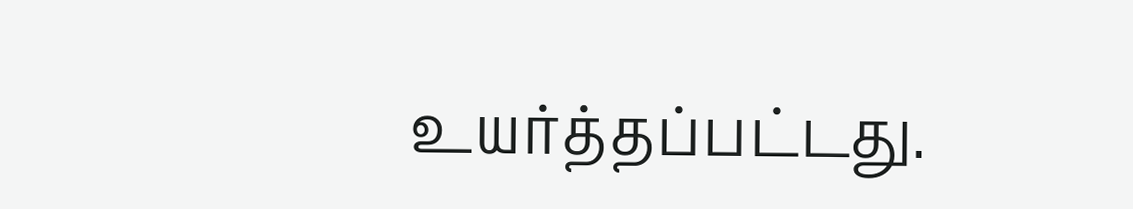உயர்த்தப்பட்டது.